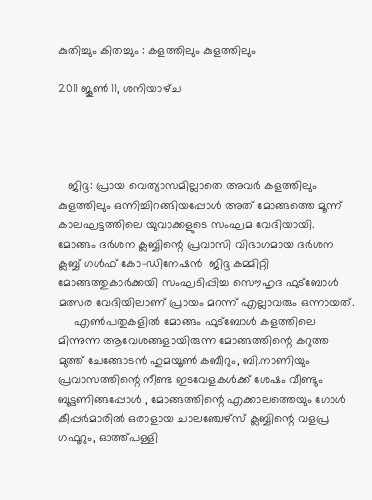കുതിച്ചും കിതച്ചും : കളത്തിലും കുളത്തിലും

2011 ജൂൺ 11, ശനിയാഴ്‌ച




   ജിദ്ദ: പ്രായ വെത്യാസമില്ലാതെ അവര്‍ കളത്തിലും കുളത്തിലും ഒന്നിച്ചിറങ്ങിയപ്പോള്‍ അത് മോങ്ങത്തെ മൂന്ന് കാലഘട്ടത്തിലെ യുവാക്കളുടെ സംഘമ വേദിയായി. മോങ്ങം ദര്‍ശന ക്ലബ്ബിന്റെ പ്രവാസി വിഭാഗമായ ദര്‍ശന ക്ലബ്ബ് ഗള്‍ഫ് കോ‌-ഡിനേഷന്‍  ജിദ്ദ കമ്മിറ്റി മോങ്ങത്തുകാര്‍ക്കയി സംഘടിപ്പിച്ച സൌഹൃദ ഫുട്ബോള്‍ മത്സര വേദിയിലാണ് പ്രായം മറന്ന് എല്ലാവരും ഒന്നായത്.
     എണ്‍പതുകളില്‍ മോങ്ങം ഫുട്ബോള്‍ കളത്തിലെ മിന്നുന്ന ആവേശങ്ങളായിരുന്ന മോങ്ങത്തിന്റെ കറുത്ത മുത്ത് ചേങ്ങോടന്‍ ഹുമയൂണ്‍ കബീറും, ബി.നാണിയും പ്രവാസത്തിന്റെ നീണ്ട ഇടവേളകള്‍ക്ക് ശേഷം വീണ്ടും ബൂട്ടണിങ്ങപ്പോള്‍ , മോങ്ങത്തിന്റെ എക്കാലത്തെയും ഗോള്‍ കീപ്പര്‍മാരില്‍ ഒരാളായ ചാലഞ്ചേഴ്‌സ് ക്ലബ്ബിന്റെ വളപ്ര ഗഫൂറും, ഓത്ത്പള്ളി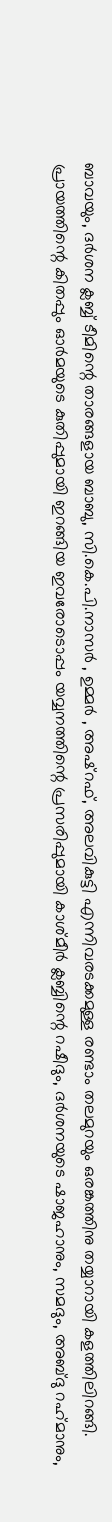ബാവയും, ദര്‍ശന ക്ലബ്ബ് ടീമിന്റെ താരങ്ങളായ ബാബു, സി.കെ.പി.നാസര്‍ , ഉമ്മര്‍ , അഷ്‌റഫ്, അലവികുട്ടി എന്നിവരടക്കമുള്ള രണ്ടാം തലമുറയും ഒരങ്കത്തിനു തയ്യാറായി കളത്തിലിറങ്ങി. പ്രായത്തിന്റെ കിതപ്പും ഓര്‍മയുടെ കുതിപ്പുമായി ഇറങ്ങിയ ഇവരോടൊപ്പം യവ്വനത്തിന്റെ പ്രസരിപ്പുമായി കാശ്‌മീര്‍ ക്ലബ്ബിന്റെ റഷീദും, ദര്‍ശനയുടെ ഷാജഹാനും, സമദും, അബ്‌ദു റഹ്‌മാനും,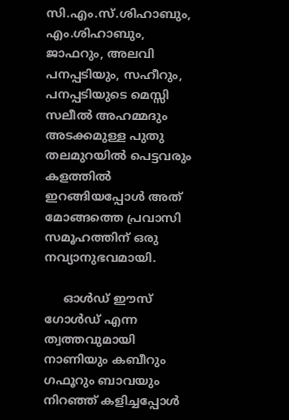സി.എം.സ്.ശിഹാബും, എം.ശിഹാബും, ജാഫറും, അലവി പനപ്പടിയും, സഹീറും, പനപ്പടിയുടെ മെസ്സി സലീല്‍ അഹമ്മദും അടക്കമുള്ള പുതു തലമുറയില്‍ പെട്ടവരും കളത്തില്‍ ഇറങ്ങിയപ്പോള്‍ അത് മോങ്ങത്തെ പ്രവാസി സമൂഹത്തിന് ഒരു നവ്യാനുഭവമായി.

     ഓള്‍ഡ് ഈസ് ഗോള്‍ഡ് എന്ന ത്വത്തവുമായി നാണിയും കബീറും ഗഫൂറും ബാവയും നിറഞ്ഞ് കളിച്ചപ്പോള്‍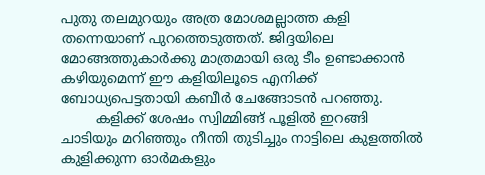പുതു തലമുറയും അത്ര മോശമല്ലാത്ത കളി തന്നെയാണ് പുറത്തെടുത്തത്. ജിദ്ദയിലെ മോങ്ങത്തുകാര്‍ക്കു മാത്രമായി ഒരു ടീം ഉണ്ടാക്കാന്‍ കഴിയുമെന്ന് ഈ കളിയിലൂടെ എനിക്ക് ബോധ്യപെട്ടതായി കബീര്‍ ചേങ്ങോടന്‍ പറഞ്ഞു.
        കളിക്ക് ശേഷം സ്വിമ്മിങ്ങ് പൂളില്‍ ഇറങ്ങി ചാടിയും മറിഞ്ഞും നീന്തി തുടിച്ചും നാട്ടിലെ കുളത്തില്‍ കുളിക്കുന്ന ഓര്‍മകളും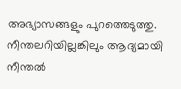അഭ്യാസങ്ങളും പുറത്തെടുത്തു. നീന്തലറിയില്ലങ്കിലും ആദ്യമായി നീന്തല്‍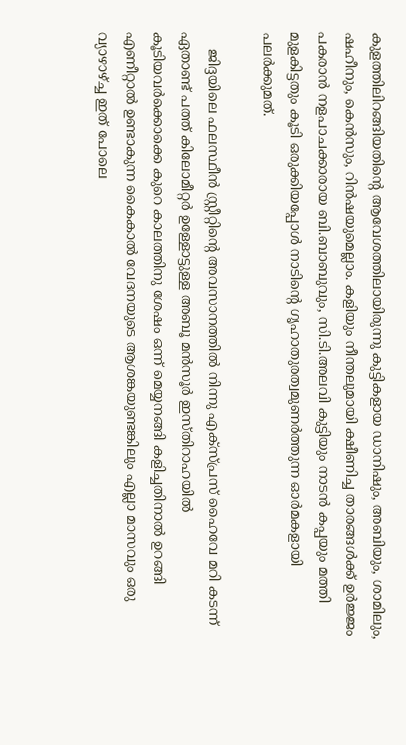കുളത്തിലിറങ്ങിയതിന്റെ ആവേശത്തിലായിരുന്നു കുട്ടികളായ ഡാനിഷും, അബിയും, ശാമിലും, ഷഹീനും, കെന്‍സും, റിന്‍ഷയുമെല്ലാം. കളിയും നീന്തലുമായി ക്ഷീണിച്ച താരങ്ങള്‍ക്ക് ഉര്‍ജ്ജം പകരാന്‍ നളപാചക്കാരായ ബി.ബാബുവും, സി.ടി.അലവി കുട്ടിയും നാടന്‍ കപ്പയും മത്തി മുളകിട്ടതും കൂടി ഒരുക്കിയപ്പോള്‍ നാടിന്റെ ഗൃഹാതുരത്വമുണര്‍ത്തുന്ന ഓര്‍മകളായി പലര്‍ക്കുമത്.

    ജിദ്ദയിലെ ഫലസ്ഥീന്‍ സ്റ്റ്രീറ്റിന്റെ അവസാനത്തില്‍ നിന്നു എക്സ്പ്രസ് ഹൈവേ മറി കടന്ന് ഏതാണ്ട് പത്ത് കിലോമീറ്റര്‍ ഉള്ളോട്ടുള്ള അബൂ മന്‍സൂര്‍ ഇസ്‌തിറാഹയില്‍ കൂടിയവര്‍ക്കൊക്കെ കുറെ കാലത്തിനു ശേഷം ഒന്ന് മെയ്യനങ്ങി കളിച്ചതിനാല്‍ ഉറങ്ങി എണീറ്റാല്‍ ഉണ്ടാകുന്ന കൈകാല്‍ വേദനയുടെ ആശങ്കയുണ്ടങ്കിലും എല്ലാ മാസവും ഒരു വ്യാഴാഴ്ച്ച ഇത് പോലെ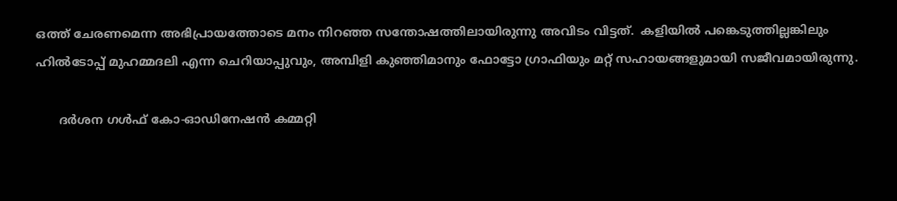ഒത്ത് ചേരണമെന്ന അഭിപ്രായത്തോടെ മനം നിറഞ്ഞ സന്തോഷത്തിലായിരുന്നു അവിടം വിട്ടത്.  കളിയില്‍ പങ്കെടുത്തില്ലങ്കിലും ഹില്‍ടോപ്പ് മുഹമ്മദലി എന്ന ചെറിയാപ്പുവും, അമ്പിളി കുഞ്ഞിമാനും ഫോട്ടോ ഗ്രാഫിയും മറ്റ് സഹായങ്ങളുമായി സജീവമായിരുന്നു.

      ദര്‍ശന ഗള്‍ഫ് കോ‌‌-ഓഡിനേഷന്‍ കമ്മറ്റി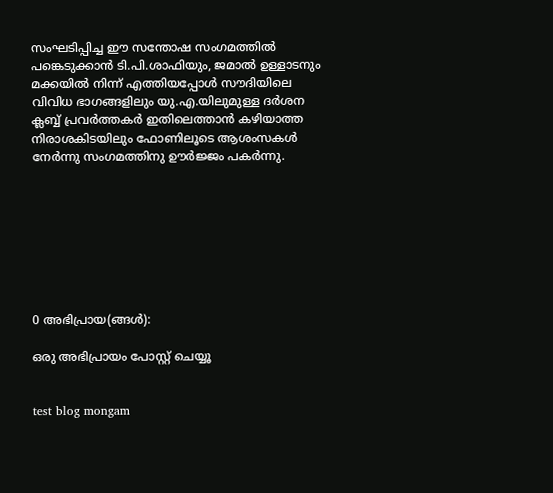സംഘടിപ്പിച്ച ഈ സന്തോഷ സംഗമത്തില്‍ പങ്കെടുക്കാന്‍ ടി.പി.ശാഫിയും, ജമാല്‍ ഉള്ളാടനും മക്കയില്‍ നിന്ന് എത്തിയപ്പോള്‍ സൗദിയിലെ വിവിധ ഭാഗങ്ങളിലും യു.എ.യിലുമുള്ള ദര്‍ശന ക്ലബ്ബ് പ്രവര്‍ത്തകര്‍ ഇതിലെത്താന്‍ കഴിയാത്ത നിരാശകിടയിലും ഫോണിലൂടെ ആശംസകള്‍ നേര്‍ന്നു സംഗമത്തിനു ഊര്‍ജ്ജം പകര്‍ന്നു.








0 അഭിപ്രായ(ങ്ങള്‍):

ഒരു അഭിപ്രായം പോസ്റ്റ് ചെയ്യൂ


test blog mongam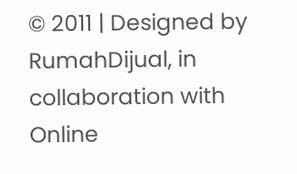© 2011 | Designed by RumahDijual, in collaboration with Online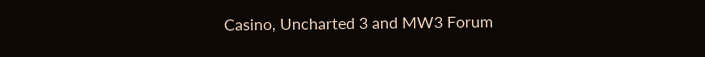Casino, Uncharted 3 and MW3 Forum